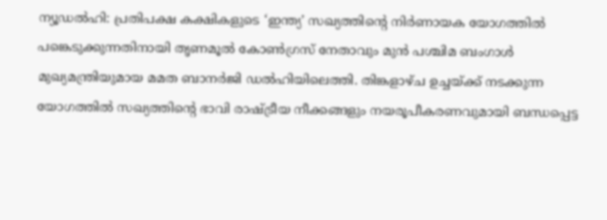ന്യൂഡൽഹി: പ്രതിപക്ഷ കക്ഷികളുടെ ‘ഇന്ത്യ’ സഖ്യത്തിന്റെ നിർണായക യോഗത്തിൽ പങ്കെടുക്കുന്നതിനായി തൃണമൂൽ കോൺഗ്രസ് നേതാവും മുൻ പശ്ചിമ ബംഗാൾ മുഖ്യമന്ത്രിയുമായ മമത ബാനർജി ഡൽഹിയിലെത്തി. തിങ്കളാഴ്ച ഉച്ചയ്ക്ക് നടക്കുന്ന യോഗത്തിൽ സഖ്യത്തിന്റെ ഭാവി രാഷ്ട്രീയ നീക്കങ്ങളും നയരൂപീകരണവുമായി ബന്ധപ്പെട്ട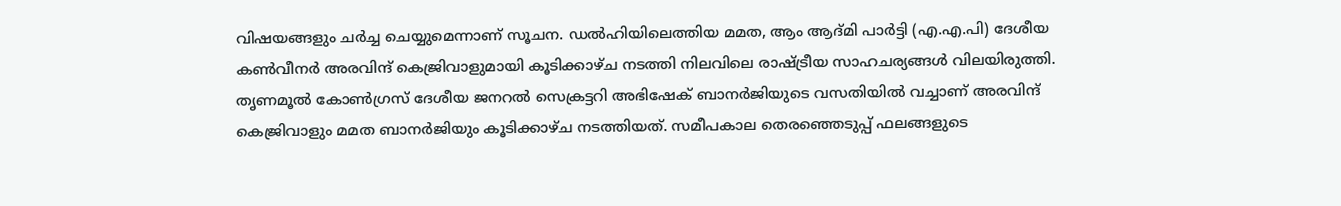വിഷയങ്ങളും ചർച്ച ചെയ്യുമെന്നാണ് സൂചന. ഡൽഹിയിലെത്തിയ മമത, ആം ആദ്മി പാർട്ടി (എ.എ.പി) ദേശീയ കൺവീനർ അരവിന്ദ് കെജ്രിവാളുമായി കൂടിക്കാഴ്ച നടത്തി നിലവിലെ രാഷ്ട്രീയ സാഹചര്യങ്ങൾ വിലയിരുത്തി.
തൃണമൂൽ കോൺഗ്രസ് ദേശീയ ജനറൽ സെക്രട്ടറി അഭിഷേക് ബാനർജിയുടെ വസതിയിൽ വച്ചാണ് അരവിന്ദ് കെജ്രിവാളും മമത ബാനർജിയും കൂടിക്കാഴ്ച നടത്തിയത്. സമീപകാല തെരഞ്ഞെടുപ്പ് ഫലങ്ങളുടെ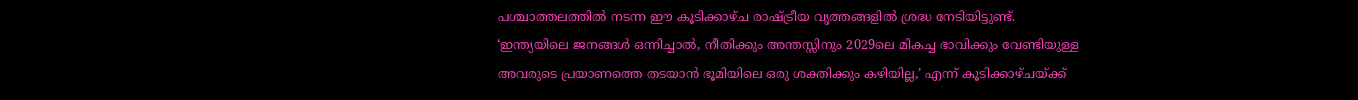പശ്ചാത്തലത്തിൽ നടന്ന ഈ കൂടിക്കാഴ്ച രാഷ്ട്രീയ വൃത്തങ്ങളിൽ ശ്രദ്ധ നേടിയിട്ടുണ്ട്. ‘ഇന്ത്യയിലെ ജനങ്ങൾ ഒന്നിച്ചാൽ, നീതിക്കും അന്തസ്സിനും 2029ലെ മികച്ച ഭാവിക്കും വേണ്ടിയുള്ള അവരുടെ പ്രയാണത്തെ തടയാൻ ഭൂമിയിലെ ഒരു ശക്തിക്കും കഴിയില്ല,’ എന്ന് കൂടിക്കാഴ്ചയ്ക്ക്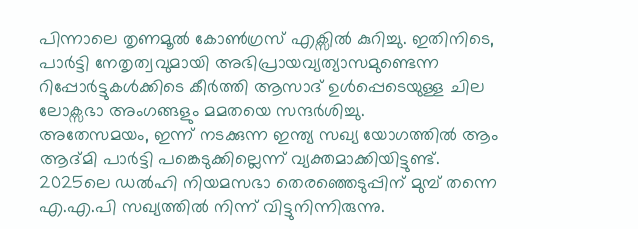പിന്നാലെ തൃണമൂൽ കോൺഗ്രസ് എക്സിൽ കുറിച്ചു. ഇതിനിടെ, പാർട്ടി നേതൃത്വവുമായി അഭിപ്രായവ്യത്യാസമുണ്ടെന്ന റിപ്പോർട്ടുകൾക്കിടെ കീർത്തി ആസാദ് ഉൾപ്പെടെയുള്ള ചില ലോക്സഭാ അംഗങ്ങളും മമതയെ സന്ദർശിച്ചു.
അതേസമയം, ഇന്ന് നടക്കുന്ന ഇന്ത്യ സഖ്യ യോഗത്തിൽ ആം ആദ്മി പാർട്ടി പങ്കെടുക്കില്ലെന്ന് വ്യക്തമാക്കിയിട്ടുണ്ട്. 2025ലെ ഡൽഹി നിയമസഭാ തെരഞ്ഞെടുപ്പിന് മുമ്പ് തന്നെ എ.എ.പി സഖ്യത്തിൽ നിന്ന് വിട്ടുനിന്നിരുന്നു.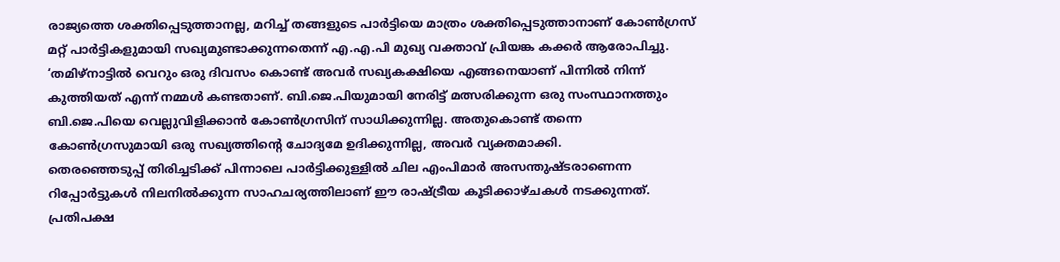രാജ്യത്തെ ശക്തിപ്പെടുത്താനല്ല, മറിച്ച് തങ്ങളുടെ പാർട്ടിയെ മാത്രം ശക്തിപ്പെടുത്താനാണ് കോൺഗ്രസ് മറ്റ് പാർട്ടികളുമായി സഖ്യമുണ്ടാക്കുന്നതെന്ന് എ.എ.പി മുഖ്യ വക്താവ് പ്രിയങ്ക കക്കർ ആരോപിച്ചു.
‘തമിഴ്നാട്ടിൽ വെറും ഒരു ദിവസം കൊണ്ട് അവർ സഖ്യകക്ഷിയെ എങ്ങനെയാണ് പിന്നിൽ നിന്ന് കുത്തിയത് എന്ന് നമ്മൾ കണ്ടതാണ്. ബി.ജെ.പിയുമായി നേരിട്ട് മത്സരിക്കുന്ന ഒരു സംസ്ഥാനത്തും ബി.ജെ.പിയെ വെല്ലുവിളിക്കാൻ കോൺഗ്രസിന് സാധിക്കുന്നില്ല. അതുകൊണ്ട് തന്നെ കോൺഗ്രസുമായി ഒരു സഖ്യത്തിന്റെ ചോദ്യമേ ഉദിക്കുന്നില്ല, അവർ വ്യക്തമാക്കി.
തെരഞ്ഞെടുപ്പ് തിരിച്ചടിക്ക് പിന്നാലെ പാർട്ടിക്കുള്ളിൽ ചില എംപിമാർ അസന്തുഷ്ടരാണെന്ന റിപ്പോർട്ടുകൾ നിലനിൽക്കുന്ന സാഹചര്യത്തിലാണ് ഈ രാഷ്ട്രീയ കൂടിക്കാഴ്ചകൾ നടക്കുന്നത്. പ്രതിപക്ഷ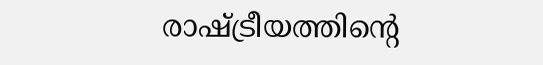രാഷ്ട്രീയത്തിന്റെ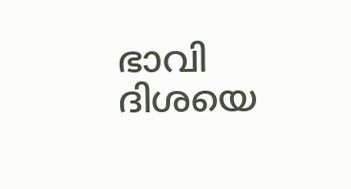ഭാവി ദിശയെ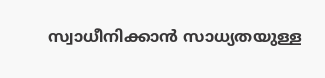സ്വാധീനിക്കാൻ സാധ്യതയുള്ള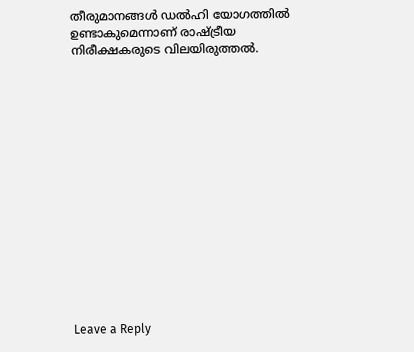തീരുമാനങ്ങൾ ഡൽഹി യോഗത്തിൽ ഉണ്ടാകുമെന്നാണ് രാഷ്ട്രീയ നിരീക്ഷകരുടെ വിലയിരുത്തൽ.















Leave a Reply